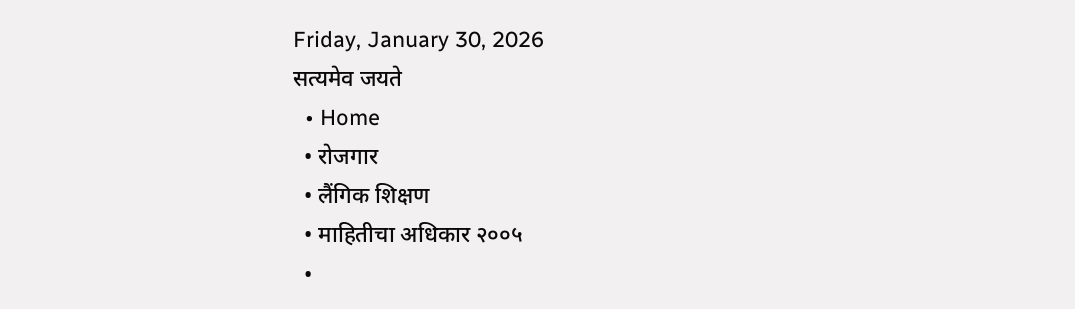Friday, January 30, 2026
सत्यमेव जयते
  • Home
  • रोजगार
  • लैंगिक शिक्षण
  • माहितीचा अधिकार २००५
  •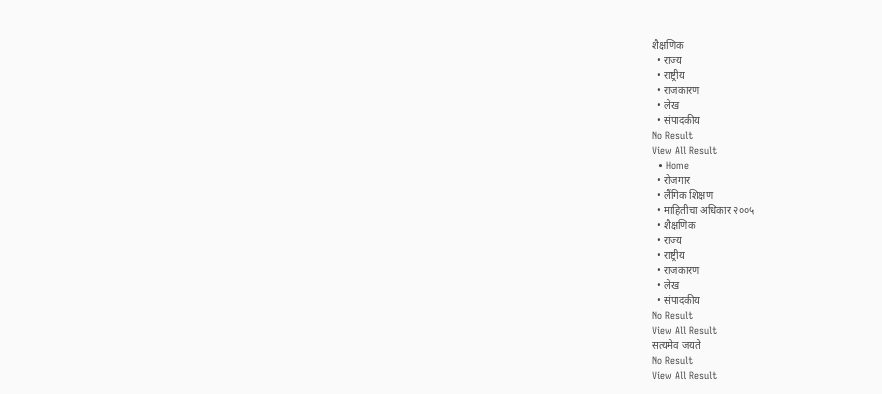शैक्षणिक
  • राज्य
  • राष्ट्रीय
  • राजकारण
  • लेख
  • संपादकीय
No Result
View All Result
  • Home
  • रोजगार
  • लैंगिक शिक्षण
  • माहितीचा अधिकार २००५
  • शैक्षणिक
  • राज्य
  • राष्ट्रीय
  • राजकारण
  • लेख
  • संपादकीय
No Result
View All Result
सत्यमेव जयते
No Result
View All Result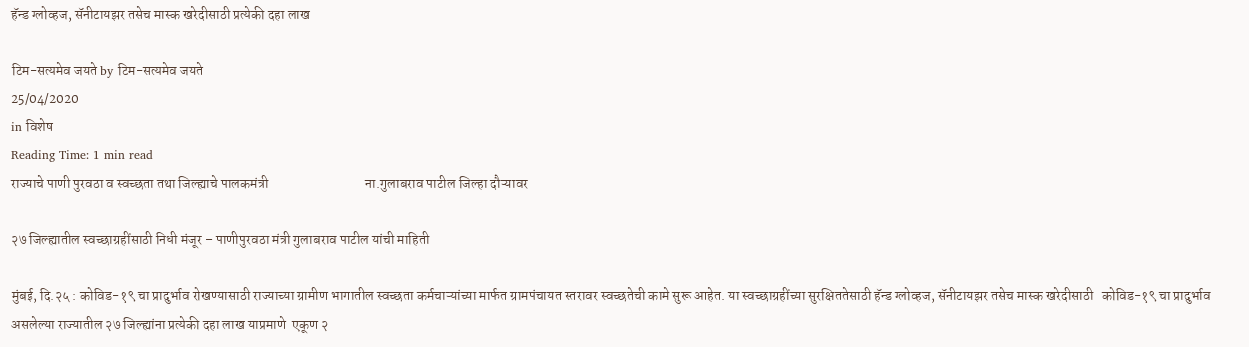हॅन्ड ग्लोव्हज, सॅनीटायझर तसेच मास्क खरेदीसाठी प्रत्येकी दहा लाख

टिम-सत्यमेव जयते by टिम-सत्यमेव जयते
25/04/2020
in विशेष
Reading Time: 1 min read
राज्याचे पाणी पुरवठा व स्वच्छता तथा जिल्ह्याचे पालकमंत्री                                   ना.गुलाबराव पाटील जिल्हा दौऱ्यावर

२७ जिल्ह्यातील स्वच्छाग्रहींसाठी निधी मंजूर – पाणीपुरवठा मंत्री गुलाबराव पाटील यांची माहिती

मुंबई, दि.२५ : कोविड-१९ चा प्रादुर्भाव रोखण्यासाठी राज्याच्या ग्रामीण भागातील स्वच्छता कर्मचाऱ्यांच्या मार्फत ग्रामपंचायत स्तरावर स्वच्छतेची कामे सुरू आहेत. या स्वच्छाग्रहींच्या सुरक्षिततेसाठी हॅन्ड ग्लोव्हज, सॅनीटायझर तसेच मास्क खरेदीसाठी   कोविड-१९ चा प्रादुर्भाव असलेल्या राज्यातील २७ जिल्ह्यांना प्रत्येकी दहा लाख याप्रमाणे  एकूण २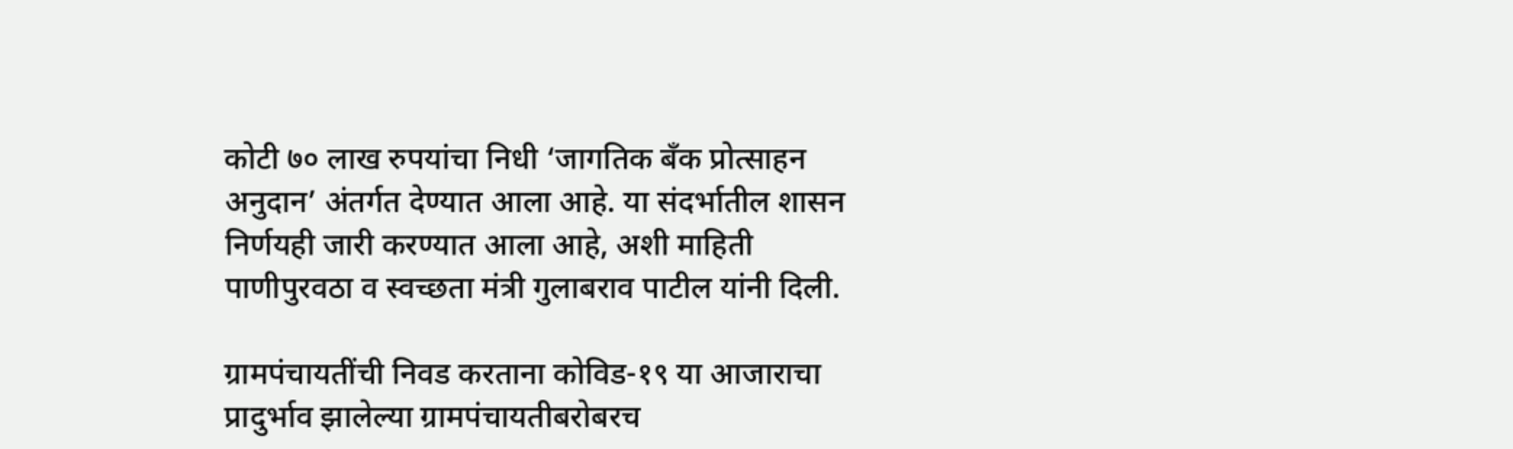कोटी ७० लाख रुपयांचा निधी ‘जागतिक बँक प्रोत्साहन अनुदान’ अंतर्गत देण्यात आला आहे. या संदर्भातील शासन निर्णयही जारी करण्यात आला आहे, अशी माहिती पाणीपुरवठा व स्वच्छता मंत्री गुलाबराव पाटील यांनी दिली.

ग्रामपंचायतींची निवड करताना कोविड-१९ या आजाराचा प्रादुर्भाव झालेल्या ग्रामपंचायतीबरोबरच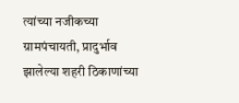त्यांच्या नजीकच्या ग्रामपंचायती, प्रादुर्भाव झालेल्या शहरी ठिकाणांच्या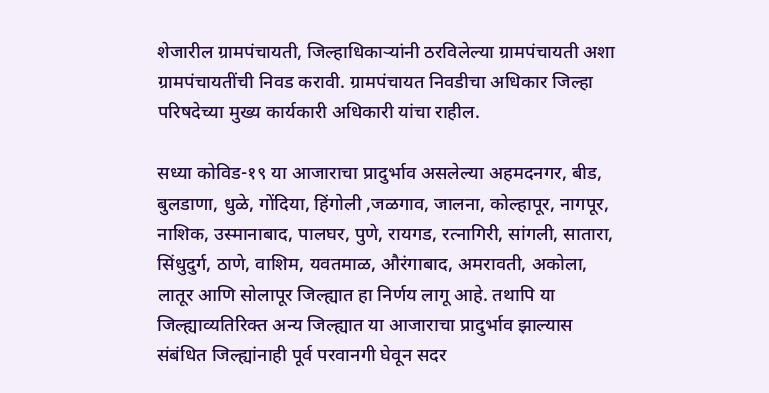शेजारील ग्रामपंचायती, जिल्हाधिकाऱ्यांनी ठरविलेल्या ग्रामपंचायती अशा ग्रामपंचायतींची निवड करावी. ग्रामपंचायत निवडीचा अधिकार जिल्हा परिषदेच्या मुख्य कार्यकारी अधिकारी यांचा राहील.

सध्या कोविड-१९ या आजाराचा प्रादुर्भाव असलेल्या अहमदनगर, बीड, बुलडाणा, धुळे, गोंदिया, हिंगोली ,जळगाव, जालना, कोल्हापूर, नागपूर, नाशिक, उस्मानाबाद, पालघर, पुणे, रायगड, रत्नागिरी, सांगली, सातारा, सिंधुदुर्ग, ठाणे, वाशिम, यवतमाळ, औरंगाबाद, अमरावती, अकोला, लातूर आणि सोलापूर जिल्ह्यात हा निर्णय लागू आहे. तथापि या जिल्ह्याव्यतिरिक्त अन्य जिल्ह्यात या आजाराचा प्रादुर्भाव झाल्यास संबंधित जिल्ह्यांनाही पूर्व परवानगी घेवून सदर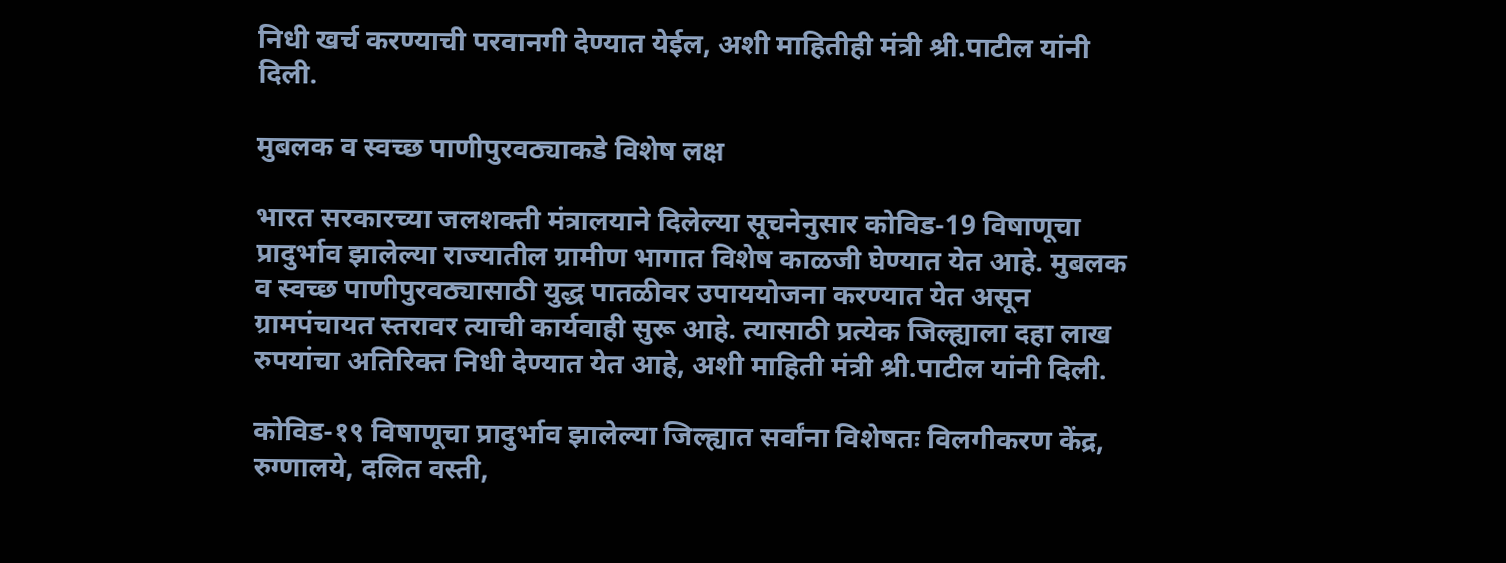निधी खर्च करण्याची परवानगी देण्यात येईल, अशी माहितीही मंत्री श्री.पाटील यांनी दिली.

मुबलक व स्वच्छ पाणीपुरवठ्याकडे विशेष लक्ष

भारत सरकारच्या जलशक्ती मंत्रालयाने दिलेल्या सूचनेनुसार कोविड-19 विषाणूचा प्रादुर्भाव झालेल्या राज्यातील ग्रामीण भागात विशेष काळजी घेण्यात येत आहे. मुबलक व स्वच्छ पाणीपुरवठ्यासाठी युद्ध पातळीवर उपाययोजना करण्यात येत असून ग्रामपंचायत स्तरावर त्याची कार्यवाही सुरू आहे. त्यासाठी प्रत्येक जिल्ह्याला दहा लाख रुपयांचा अतिरिक्त निधी देण्यात येत आहे, अशी माहिती मंत्री श्री.पाटील यांनी दिली.

कोविड-१९ विषाणूचा प्रादुर्भाव झालेल्या जिल्ह्यात सर्वांना विशेषतः विलगीकरण केंद्र, रुग्णालये, दलित वस्ती,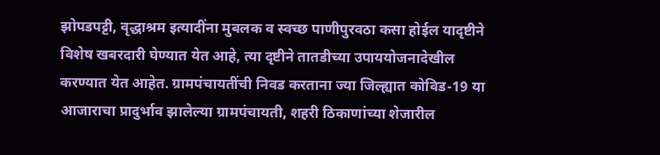झोपडपट्टी, वृद्धाश्रम इत्यादींना मुबलक व स्वच्छ पाणीपुरवठा कसा होईल यादृष्टीने विशेष खबरदारी घेण्यात येत आहे, त्या दृष्टीने तातडीच्या उपाययोजनादेखील करण्यात येत आहेत. ग्रामपंचायतींची निवड करताना ज्या जिल्ह्यात कोविड-19 या आजाराचा प्रादुर्भाव झालेल्या ग्रामपंचायती, शहरी ठिकाणांच्या शेजारील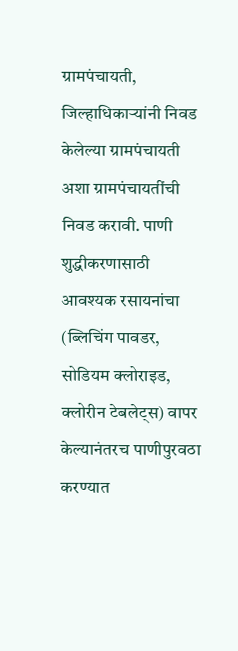ग्रामपंचायती, जिल्हाधिकाऱ्यांनी निवड केलेल्या ग्रामपंचायती अशा ग्रामपंचायतींची निवड करावी. पाणी शुद्धीकरणासाठी आवश्यक रसायनांचा (ब्लिचिंग पावडर, सोडियम क्लोराइड, क्लोरीन टेबलेट्स) वापर केल्यानंतरच पाणीपुरवठा करण्यात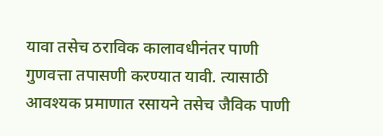यावा तसेच ठराविक कालावधीनंतर पाणी गुणवत्ता तपासणी करण्यात यावी. त्यासाठी आवश्यक प्रमाणात रसायने तसेच जैविक पाणी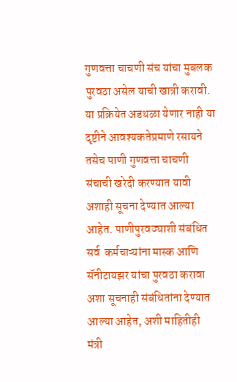गुणवत्ता चाचणी संच यांचा मुबलक पुरवठा असेल याची खात्री करावी. या प्रक्रियेत अडथळा येणार नाही या दृष्टीने आवश्यकतेप्रमाणे रसायने तसेच पाणी गुणवत्ता चाचणी संचाची खरेदी करण्यात यावी अशाही सूचना देण्यात आल्या आहेत. पाणीपुरवठ्याशी संबंधित सर्व  कर्मचाऱ्यांना मास्क आणि सॅनीटायझर यांचा पुरवठा करावा अशा सूचनाही संबंधितांना देण्यात आल्या आहेत, अशी माहितीही मंत्री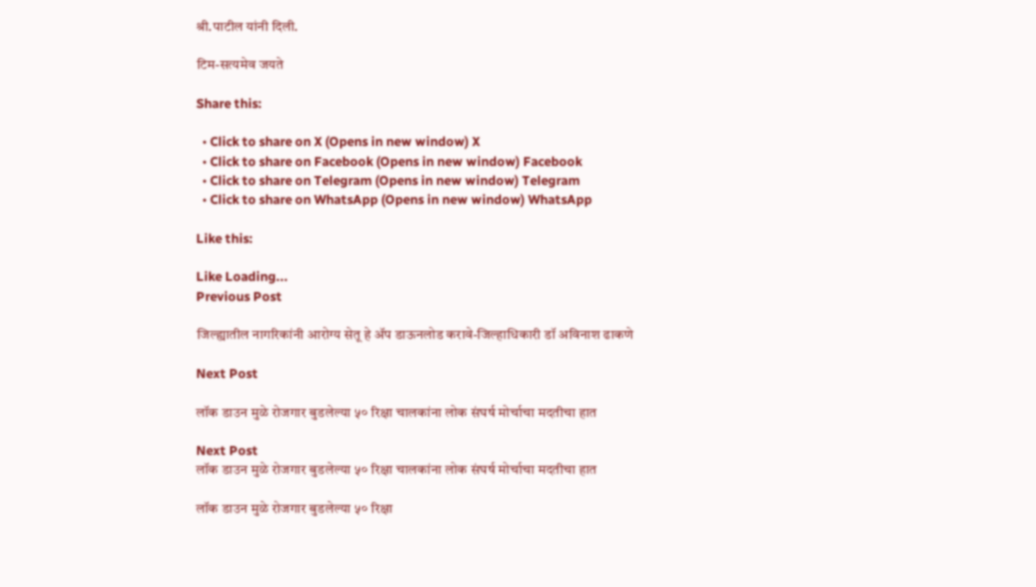श्री.पाटील यांनी दिली.

टिम-सत्यमेव जयते

Share this:

  • Click to share on X (Opens in new window) X
  • Click to share on Facebook (Opens in new window) Facebook
  • Click to share on Telegram (Opens in new window) Telegram
  • Click to share on WhatsApp (Opens in new window) WhatsApp

Like this:

Like Loading...
Previous Post

जिल्ह्यातील नागरिकांनी आरोग्य सेतू हे ॲप डाऊनलोड करावे-जिल्हाधिकारी डॉ अविनाश ढाकणे

Next Post

लॉक डाउन मुळे रोजगार बुडलेल्या ५० रिक्षा चालकांना लोक संघर्ष मोर्चाचा मदतीचा हात

Next Post
लॉक डाउन मुळे रोजगार बुडलेल्या ५० रिक्षा चालकांना लोक संघर्ष मोर्चाचा मदतीचा हात

लॉक डाउन मुळे रोजगार बुडलेल्या ५० रिक्षा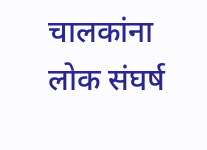चालकांना लोक संघर्ष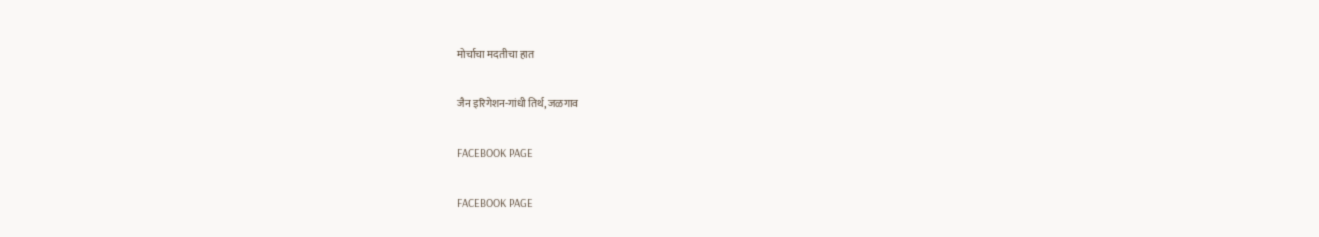मोर्चाचा मदतीचा हात

जैन इरिगेशन-गांधी तिर्थ, जळगाव

FACEBOOK PAGE

FACEBOOK PAGE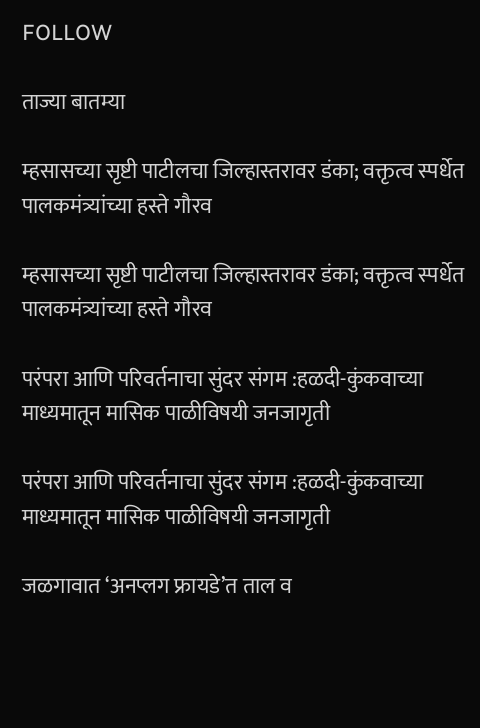FOLLOW

ताज्या बातम्या

म्हसासच्या सृष्टी पाटीलचा जिल्हास्तरावर डंका; वक्तृत्व स्पर्धेत पालकमंत्र्यांच्या हस्ते गौरव

म्हसासच्या सृष्टी पाटीलचा जिल्हास्तरावर डंका; वक्तृत्व स्पर्धेत पालकमंत्र्यांच्या हस्ते गौरव

परंपरा आणि परिवर्तनाचा सुंदर संगम :हळदी-कुंकवाच्या माध्यमातून मासिक पाळीविषयी जनजागृती

परंपरा आणि परिवर्तनाचा सुंदर संगम :हळदी-कुंकवाच्या माध्यमातून मासिक पाळीविषयी जनजागृती

जळगावात ‘अनप्लग फ्रायडे’त ताल व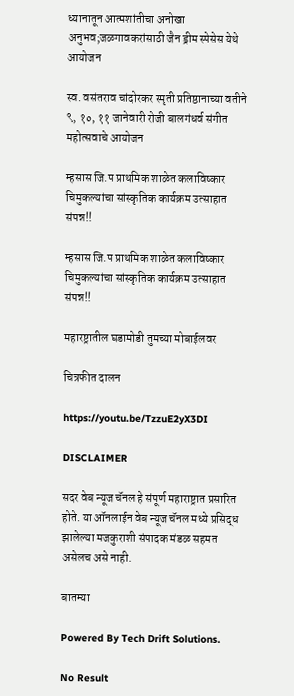ध्यानातून आत्मशांतीचा अनोखा अनुभव;जळगावकरांसाठी जैन ड्रीम स्पेसेस येथे आयोजन

स्व. वसंतराव चांदोरकर स्मृती प्रतिष्ठानाच्या वतीने ९, १०, ११ जानेवारी रोजी बालगंधर्व संगीत महोत्सवाचे आयोजन

म्हसास जि.प प्राथमिक शाळेत कलाविष्कार चिमुकल्यांचा सांस्कृतिक कार्यक्रम उत्साहात संपन्न!!

म्हसास जि.प प्राथमिक शाळेत कलाविष्कार चिमुकल्यांचा सांस्कृतिक कार्यक्रम उत्साहात संपन्न!!

महारष्ट्रातील घडामोडी तुमच्या मोबाईलवर

चित्रफीत दालन

https://youtu.be/TzzuE2yX3DI

DISCLAIMER

सदर वेब न्यूज चॅनल हे संपूर्ण महाराष्ट्रात प्रसारित होते. या ऑनलाईन वेब न्यूज चॅनल मध्ये प्रसिद्ध झालेल्या मजकुराशी संपादक मंडळ सहमत असेलच असे नाही.

बातम्या

Powered By Tech Drift Solutions.

No Result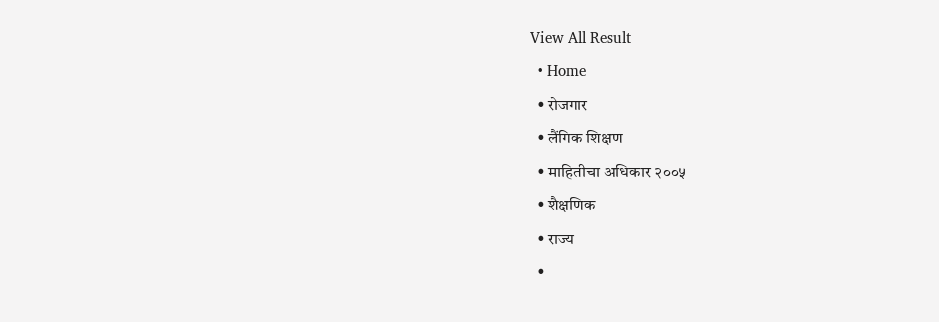View All Result
  • Home
  • रोजगार
  • लैंगिक शिक्षण
  • माहितीचा अधिकार २००५
  • शैक्षणिक
  • राज्य
  •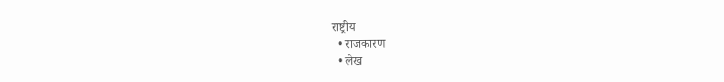राष्ट्रीय
  • राजकारण
  • लेख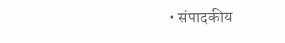• संपादकीय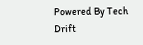Powered By Tech Drift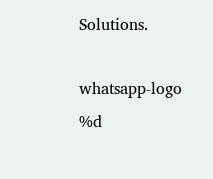Solutions.

whatsapp-logo
%d